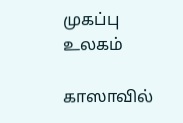முகப்பு
உலகம்

காஸாவில்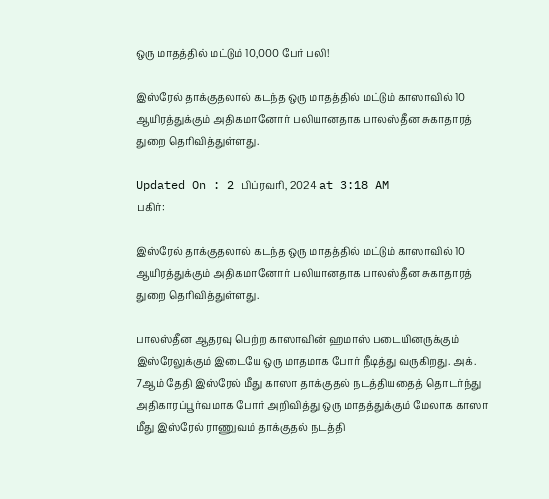ஒரு மாதத்தில் மட்டும் 10,000 பேர் பலி!

இஸ்ரேல் தாக்குதலால் கடந்த ஒரு மாதத்தில் மட்டும் காஸாவில் 10 ஆயிரத்துக்கும் அதிகமானோர் பலியானதாக பாலஸ்தீன சுகாதாரத் துறை தெரிவித்துள்ளது.

Updated On : 2 பிப்ரவரி, 2024 at 3:18 AM
பகிர்:

இஸ்ரேல் தாக்குதலால் கடந்த ஒரு மாதத்தில் மட்டும் காஸாவில் 10 ஆயிரத்துக்கும் அதிகமானோர் பலியானதாக பாலஸ்தீன சுகாதாரத் துறை தெரிவித்துள்ளது.

பாலஸ்தீன ஆதரவு பெற்ற காஸாவின் ஹமாஸ் படையினருக்கும் இஸ்ரேலுக்கும் இடையே ஒரு மாதமாக போர் நீடித்து வருகிறது. அக். 7ஆம் தேதி இஸ்ரேல் மீது காஸா தாக்குதல் நடத்தியதைத் தொடர்ந்து அதிகாரப்பூர்வமாக போர் அறிவித்து ஒரு மாதத்துக்கும் மேலாக காஸா மீது இஸ்ரேல் ராணுவம் தாக்குதல் நடத்தி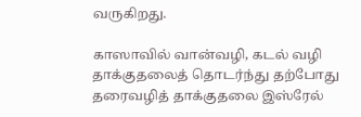வருகிறது.

காஸாவில் வான்வழி, கடல் வழி தாக்குதலைத் தொடர்ந்து தற்போது தரைவழித் தாக்குதலை இஸ்ரேல்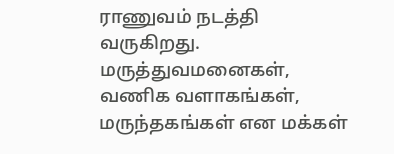ராணுவம் நடத்தி வருகிறது. மருத்துவமனைகள், வணிக வளாகங்கள், மருந்தகங்கள் என மக்கள்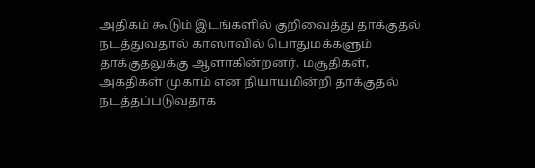அதிகம் கூடும் இடங்களில் குறிவைத்து தாக்குதல் நடத்துவதால் காஸாவில் பொதுமக்களும் தாக்குதலுக்கு ஆளாகின்றனர். மசூதிகள், அகதிகள் முகாம் என நியாயமின்றி தாக்குதல் நடத்தப்படுவதாக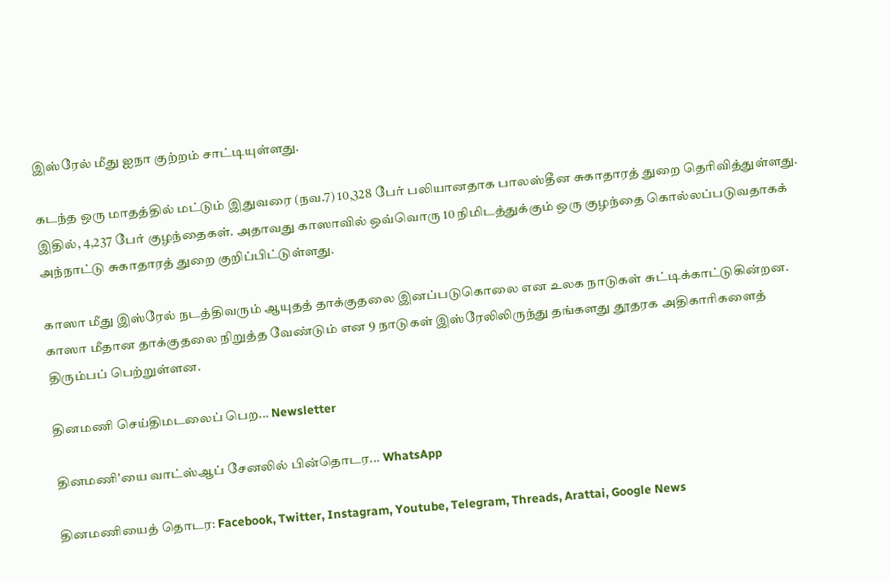இஸ்ரேல் மீது ஐநா குற்றம் சாட்டியுள்ளது.

கடந்த ஒரு மாதத்தில் மட்டும் இதுவரை (நவ.7) 10,328 பேர் பலியானதாக பாலஸ்தீன சுகாதாரத் துறை தெரிவித்துள்ளது. இதில், 4,237 பேர் குழந்தைகள். அதாவது காஸாவில் ஒவ்வொரு 10 நிமிடத்துக்கும் ஒரு குழந்தை கொல்லப்படுவதாகக் அந்நாட்டு சுகாதாரத் துறை குறிப்பிட்டுள்ளது.

காஸா மீது இஸ்ரேல் நடத்திவரும் ஆயுதத் தாக்குதலை இனப்படுகொலை என உலக நாடுகள் சுட்டிக்காட்டுகின்றன. காஸா மீதான தாக்குதலை நிறுத்த வேண்டும் என 9 நாடுகள் இஸ்ரேலிலிருந்து தங்களது தூதரக அதிகாரிகளைத் திரும்பப் பெற்றுள்ளன.

தினமணி செய்திமடலைப் பெற... Newsletter

தினமணி'யை வாட்ஸ்ஆப் சேனலில் பின்தொடர... WhatsApp

தினமணியைத் தொடர: Facebook, Twitter, Instagram, Youtube, Telegram, Threads, Arattai, Google News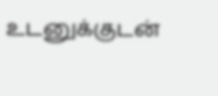உடனுக்குடன்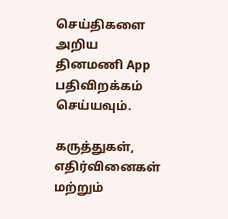செய்திகளை அறிய தினமணி App பதிவிறக்கம் செய்யவும்.

கருத்துகள், எதிர்வினைகள் மற்றும்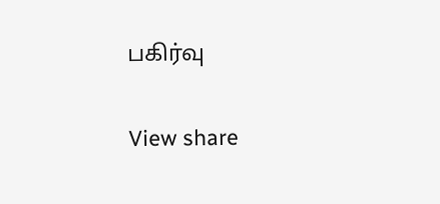பகிர்வு

View share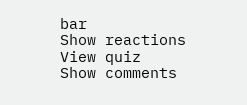bar
Show reactions
View quiz
Show comments